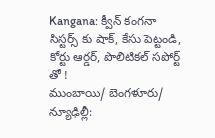Kangana: క్వీన్ కంగనా సిస్టర్స్ కు షాక్, కేసు పెట్టండి, కోర్టు ఆర్డర్, పొలిటికల్ సపోర్ట్ తో !
ముంబాయి/ బెంగళూరు/ న్యూఢిల్లీ: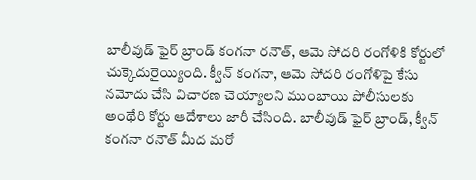బాలీవుడ్ ఫైర్ బ్రాండ్ కంగనా రనౌత్, ఆమె సోదరి రంగోళికి కోర్టులో చుక్కెదురైయ్యింది. క్వీన్ కంగనా, ఆమె సోదరి రంగోళిపై కేసు నమోదు చేసి విచారణ చెయ్యాలని ముంబాయి పోలీసులకు అంథేరి కోర్టు ఆదేశాలు జారీ చేసింది. బాలీవుడ్ ఫైర్ బ్రాండ్, క్వీన్ కంగనా రనౌత్ మీద మరో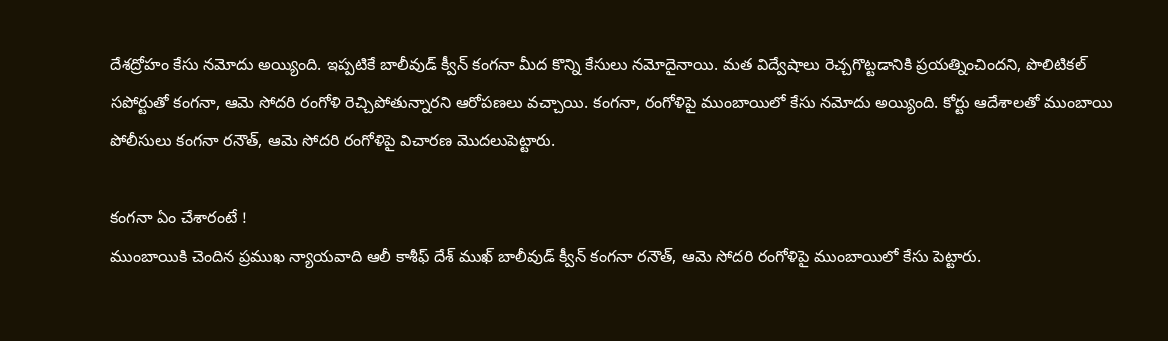దేశద్రోహం కేసు నమోదు అయ్యింది. ఇప్పటికే బాలీవుడ్ క్వీన్ కంగనా మీద కొన్ని కేసులు నమోదైనాయి. మత విద్వేషాలు రెచ్చగొట్టడానికి ప్రయత్నించిందని, పొలిటికల్ సపోర్టుతో కంగనా, ఆమె సోదరి రంగోళి రెచ్చిపోతున్నారని ఆరోపణలు వచ్చాయి. కంగనా, రంగోళిపై ముంబాయిలో కేసు నమోదు అయ్యింది. కోర్టు ఆదేశాలతో ముంబాయి పోలీసులు కంగనా రనౌత్, ఆమె సోదరి రంగోళిపై విచారణ మొదలుపెట్టారు.

కంగనా ఏం చేశారంటే !
ముంబాయికి చెందిన ప్రముఖ న్యాయవాది ఆలీ కాశీఫ్ దేశ్ ముఖ్ బాలీవుడ్ క్వీన్ కంగనా రనౌత్, ఆమె సోదరి రంగోళిపై ముంబాయిలో కేసు పెట్టారు.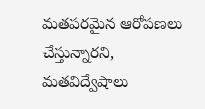మతపరమైన ఆరోపణలు చేస్తున్నారని, మతవిద్వేషాలు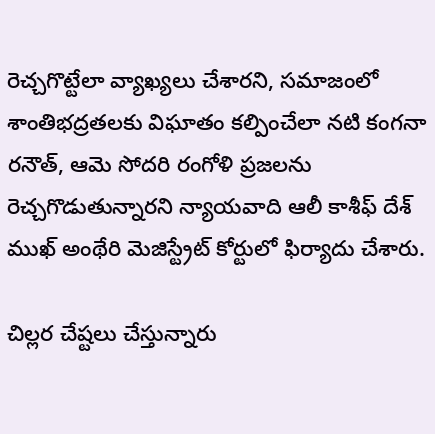రెచ్చగొట్టేలా వ్యాఖ్యలు చేశారని, సమాజంలో శాంతిభద్రతలకు విఘాతం కల్పించేలా నటి కంగనా రనౌత్, ఆమె సోదరి రంగోళి ప్రజలను రెచ్చగొడుతున్నారని న్యాయవాది ఆలీ కాశీఫ్ దేశ్ ముఖ్ అంథేరి మెజిస్ట్రేట్ కోర్టులో ఫిర్యాదు చేశారు.

చిల్లర చేష్టలు చేస్తున్నారు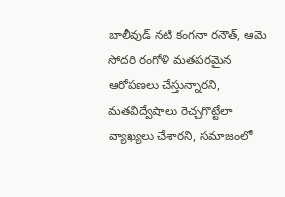బాలీవుడ్ నటి కంగనా రనౌత్, ఆమె సోదరి రంగోళి మతపరమైన ఆరోపణలు చేస్తున్నారని, మతవిద్వేషాలు రెచ్చగొట్టేలా వ్యాఖ్యలు చేశారని, సమాజంలో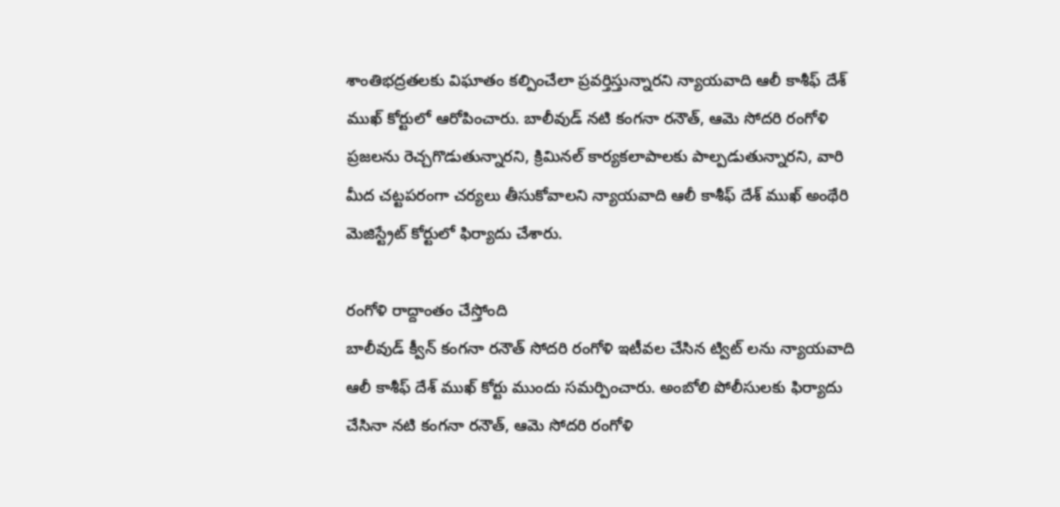శాంతిభద్రతలకు విఘాతం కల్పించేలా ప్రవర్తిస్తున్నారని న్యాయవాది ఆలీ కాశీఫ్ దేశ్ ముఖ్ కోర్టులో ఆరోపించారు. బాలీవుడ్ నటి కంగనా రనౌత్, ఆమె సోదరి రంగోళి ప్రజలను రెచ్చగొడుతున్నారని, క్రిమినల్ కార్యకలాపాలకు పాల్పడుతున్నారని, వారి మీద చట్టపరంగా చర్యలు తీసుకోవాలని న్యాయవాది ఆలీ కాశీఫ్ దేశ్ ముఖ్ అంథేరి మెజిస్ట్రేట్ కోర్టులో ఫిర్యాదు చేశారు.

రంగోళి రాద్దాంతం చేస్తోంది
బాలీవుడ్ క్వీన్ కంగనా రనౌత్ సోదరి రంగోళి ఇటీవల చేసిన ట్విట్ లను న్యాయవాది ఆలీ కాశీఫ్ దేశ్ ముఖ్ కోర్టు ముందు సమర్పించారు. అంబోలి పోలీసులకు ఫిర్యాదు చేసినా నటి కంగనా రనౌత్, ఆమె సోదరి రంగోళి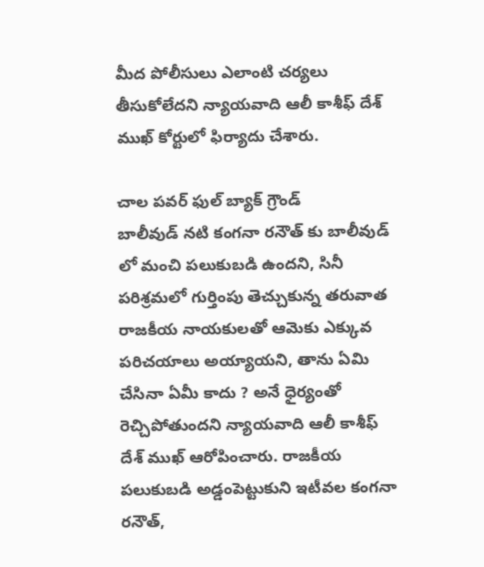మీద పోలీసులు ఎలాంటి చర్యలు తీసుకోలేదని న్యాయవాది ఆలీ కాశీఫ్ దేశ్ ముఖ్ కోర్టులో ఫిర్యాదు చేశారు.

చాల పవర్ ఫుల్ బ్యాక్ గ్రౌండ్
బాలీవుడ్ నటి కంగనా రనౌత్ కు బాలీవుడ్ లో మంచి పలుకుబడి ఉందని, సినీ పరిశ్రమలో గుర్తింపు తెచ్చుకున్న తరువాత రాజకీయ నాయకులతో ఆమెకు ఎక్కువ పరిచయాలు అయ్యాయని, తాను ఏమి చేసినా ఏమీ కాదు ? అనే ధైర్యంతో రెచ్చిపోతుందని న్యాయవాది ఆలీ కాశీఫ్ దేశ్ ముఖ్ ఆరోపించారు. రాజకీయ పలుకుబడి అడ్డంపెట్టుకుని ఇటీవల కంగనా రనౌత్,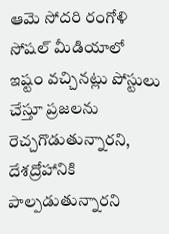ఆమె సోదరి రంగోళి సోషల్ మీడియాలో ఇష్టం వచ్చినట్లు పోస్టులు చేస్తూ ప్రజలను రెచ్చగొడుతున్నారని, దేశద్రోహానికి పాల్పడుతున్నారని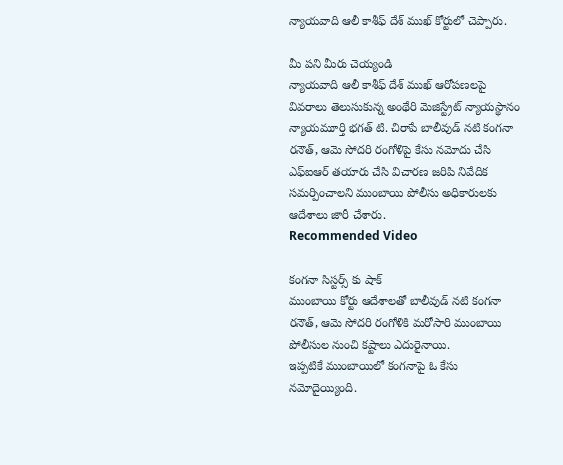న్యాయవాది ఆలీ కాశీఫ్ దేశ్ ముఖ్ కోర్టులో చెప్పారు.

మీ పని మీరు చెయ్యండి
న్యాయవాది ఆలీ కాశీఫ్ దేశ్ ముఖ్ ఆరోపణలపై వివరాలు తెలుసుకున్న అంథేరి మెజిస్ట్రేట్ న్యాయస్థానం న్యాయమూర్తి భగత్ టి. చిరాపే బాలీవుడ్ నటి కంగనా రనౌత్, ఆమె సోదరి రంగోళిపై కేసు నమోదు చేసి ఎఫ్ఐఆర్ తయారు చేసి విచారణ జరిపి నివేదిక సమర్పించాలని ముంబాయి పోలీసు అధికారులకు ఆదేశాలు జారీ చేశారు.
Recommended Video

కంగనా సిస్టర్స్ కు షాక్
ముంబాయి కోర్టు ఆదేశాలతో బాలీవుడ్ నటి కంగనా రనౌత్, ఆమె సోదరి రంగోళికి మరోసారి ముంబాయి పోలీసుల నుంచి కష్టాలు ఎదురైనాయి.
ఇప్పటికే ముంబాయిలో కంగనాపై ఓ కేసు నమోదైయ్యింది.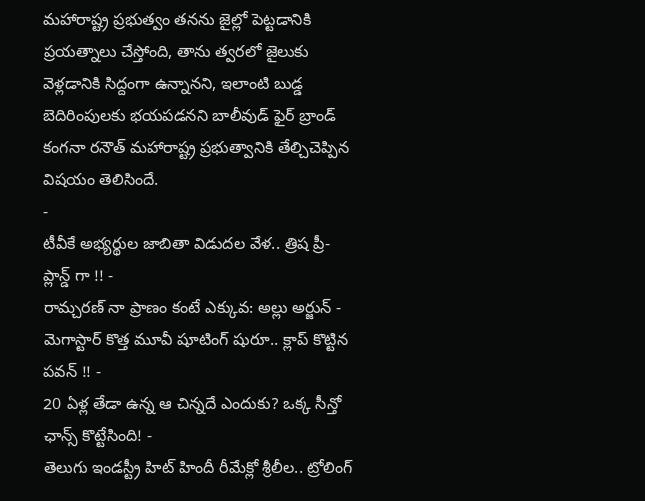మహారాష్ట్ర ప్రభుత్వం తనను జైల్లో పెట్టడానికి ప్రయత్నాలు చేస్తోంది, తాను త్వరలో జైలుకు వెళ్లడానికి సిద్దంగా ఉన్నానని, ఇలాంటి బుడ్డ బెదిరింపులకు భయపడనని బాలీవుడ్ ఫైర్ బ్రాండ్ కంగనా రనౌత్ మహారాష్ట్ర ప్రభుత్వానికి తేల్చిచెప్పిన విషయం తెలిసిందే.
-
టీవీకే అభ్యర్థుల జాబితా విడుదల వేళ.. త్రిష ప్రీ- ప్లాన్డ్ గా !! -
రామ్చరణ్ నా ప్రాణం కంటే ఎక్కువ: అల్లు అర్జున్ -
మెగాస్టార్ కొత్త మూవీ షూటింగ్ షురూ.. క్లాప్ కొట్టిన పవన్ !! -
20 ఏళ్ల తేడా ఉన్న ఆ చిన్నదే ఎందుకు? ఒక్క సీన్తో ఛాన్స్ కొట్టేసింది! -
తెలుగు ఇండస్ట్రీ హిట్ హిందీ రీమేక్లో శ్రీలీల.. ట్రోలింగ్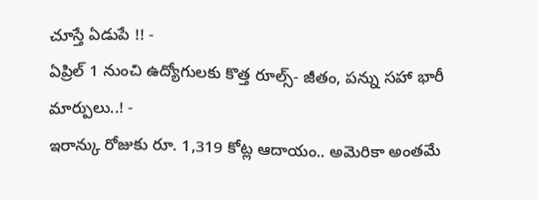చూస్తే ఏడుపే !! -
ఏప్రిల్ 1 నుంచి ఉద్యోగులకు కొత్త రూల్స్- జీతం, పన్ను సహా భారీ మార్పులు..! -
ఇరాన్కు రోజుకు రూ. 1,319 కోట్ల ఆదాయం.. అమెరికా అంతమే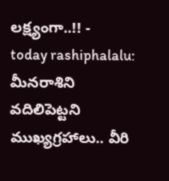లక్ష్యంగా..!! -
today rashiphalalu: మీనరాశిని వదిలిపెట్టని ముఖ్యగ్రహాలు.. వీరి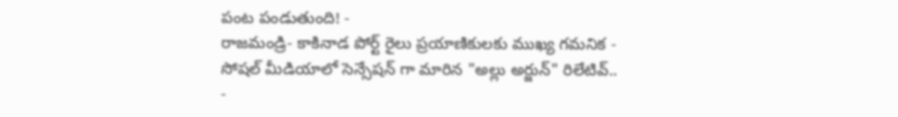పంట పండుతుంది! -
రాజమండ్రి- కాకినాడ పోర్ట్ రైలు ప్రయాణికులకు ముఖ్య గమనిక -
సోషల్ మీడియాలో సెన్సేషన్ గా మారిన "అల్లు అర్జున్" రిలేటివ్.. -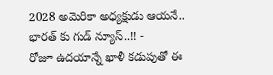2028 అమెరికా అధ్యక్షుడు ఆయనే.. భారత్ కు గుడ్ న్యూస్..!! -
రోజూ ఉదయాన్నే ఖాళీ కడుపుతో ఈ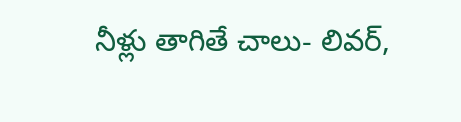నీళ్లు తాగితే చాలు- లివర్,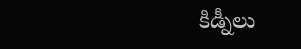కిడ్నీలు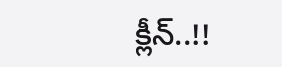క్లీన్..!!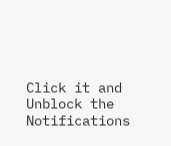Click it and Unblock the Notifications